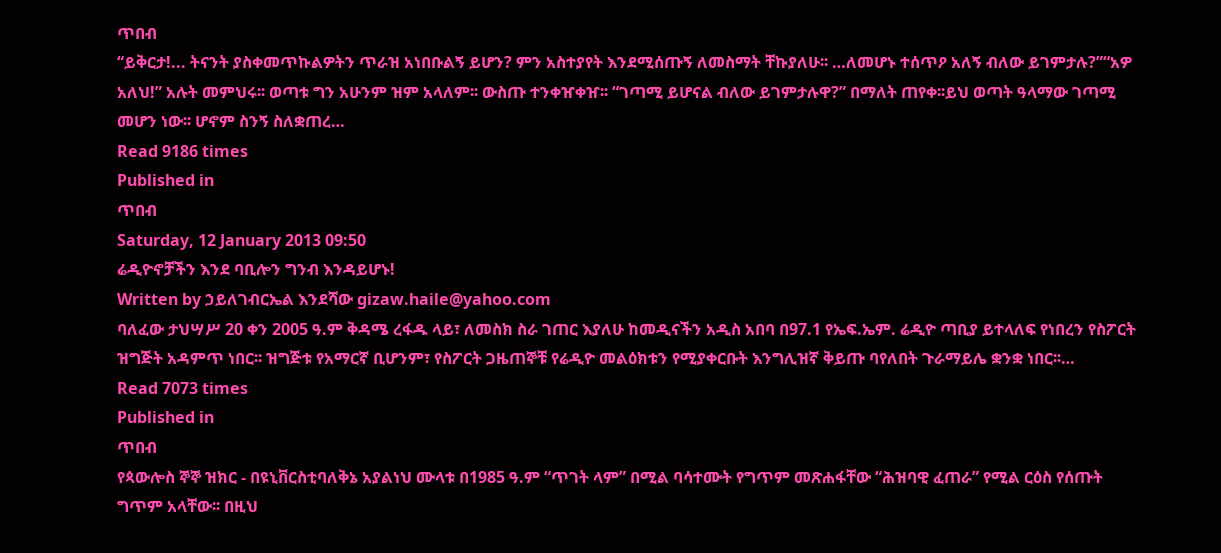ጥበብ
“ይቅርታ!... ትናንት ያስቀመጥኩልዎትን ጥራዝ አነበቡልኝ ይሆን? ምን አስተያየት እንደሚሰጡኝ ለመስማት ቸኩያለሁ፡፡ …ለመሆኑ ተሰጥዖ አለኝ ብለው ይገምታሉ?”“አዎ አለህ!” አሉት መምህሩ፡፡ ወጣቱ ግን አሁንም ዝም አላለም፡፡ ውስጡ ተንቀዠቀዠ፡፡ “ገጣሚ ይሆናል ብለው ይገምታሉዋ?” በማለት ጠየቀ፡፡ይህ ወጣት ዓላማው ገጣሚ መሆን ነው፡፡ ሆኖም ስንኝ ስለቋጠረ…
Read 9186 times
Published in
ጥበብ
Saturday, 12 January 2013 09:50
ሬዲዮኖቻችን እንደ ባቢሎን ግንብ እንዳይሆኑ!
Written by ኃይለገብርኤል እንደሻው gizaw.haile@yahoo.com
ባለፈው ታህሣሥ 20 ቀን 2005 ዓ.ም ቅዳሜ ረፋዱ ላይ፣ ለመስክ ስራ ገጠር እያለሁ ከመዲናችን አዲስ አበባ በ97.1 የኤፍ.ኤም. ሬዲዮ ጣቢያ ይተላለፍ የነበረን የስፖርት ዝግጅት አዳምጥ ነበር፡፡ ዝግጅቱ የአማርኛ ቢሆንም፣ የስፖርት ጋዜጠኞቹ የሬዲዮ መልዕክቱን የሚያቀርቡት እንግሊዝኛ ቅይጡ ባየለበት ጉራማይሌ ቋንቋ ነበር፡፡…
Read 7073 times
Published in
ጥበብ
የጳውሎስ ኞኞ ዝክር - በዩኒቨርስቲባለቅኔ አያልነህ ሙላቱ በ1985 ዓ.ም “ጥገት ላም” በሚል ባሳተሙት የግጥም መጽሐፋቸው “ሕዝባዊ ፈጠራ” የሚል ርዕስ የሰጡት ግጥም አላቸው፡፡ በዚህ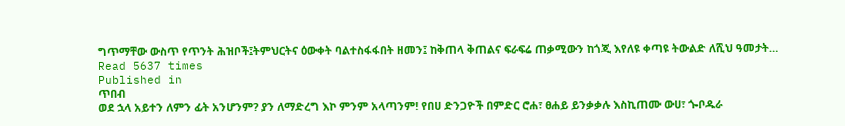ግጥማቸው ውስጥ የጥንት ሕዝቦች፤ትምህርትና ዕውቀት ባልተስፋፋበት ዘመን፤ ከቅጠላ ቅጠልና ፍራፍሬ ጠቃሚውን ከጎጂ እየለዩ ቀጣዩ ትውልድ ለሺህ ዓመታት…
Read 5637 times
Published in
ጥበብ
ወደ ኋላ አይተን ለምን ፊት አንሆንም? ያን ለማድረግ እኮ ምንም አላጣንም! የበሀ ድንጋዮች በምድር ሮሐ፣ ፀሐይ ይንቃቃሉ እስኪጠሙ ውሀ፣ ጐቦዱራ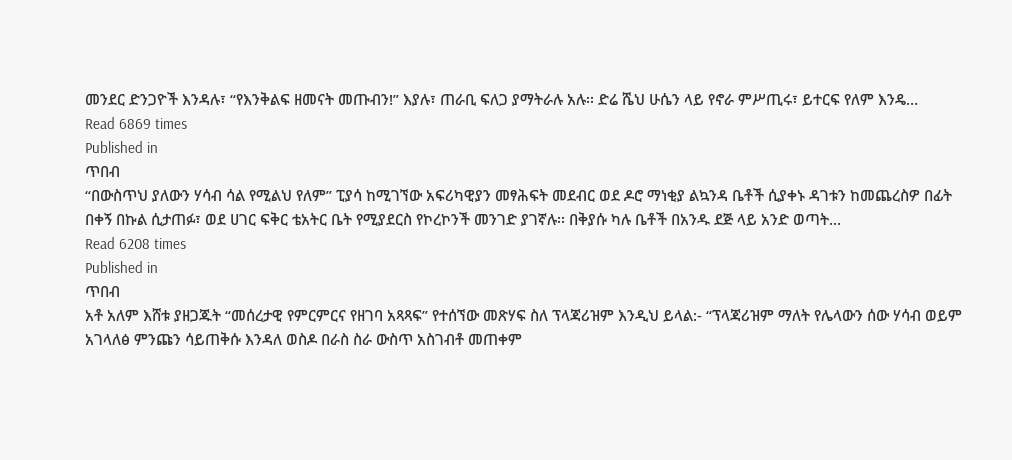መንደር ድንጋዮች እንዳሉ፣ “የእንቅልፍ ዘመናት መጡብን!” እያሉ፣ ጠራቢ ፍለጋ ያማትራሉ አሉ፡፡ ድሬ ሼህ ሁሴን ላይ የኖራ ምሥጢሩ፣ ይተርፍ የለም እንዴ…
Read 6869 times
Published in
ጥበብ
“በውስጥህ ያለውን ሃሳብ ሳል የሚልህ የለም” ፒያሳ ከሚገኘው አፍሪካዊያን መፃሕፍት መደብር ወደ ዶሮ ማነቂያ ልኳንዳ ቤቶች ሲያቀኑ ዳገቱን ከመጨረስዎ በፊት በቀኝ በኩል ሲታጠፉ፣ ወደ ሀገር ፍቅር ቴአትር ቤት የሚያደርስ የኮረኮንች መንገድ ያገኛሉ፡፡ በቅያሱ ካሉ ቤቶች በአንዱ ደጅ ላይ አንድ ወጣት…
Read 6208 times
Published in
ጥበብ
አቶ አለም እሸቱ ያዘጋጁት “መሰረታዊ የምርምርና የዘገባ አጻጻፍ” የተሰኘው መጽሃፍ ስለ ፕላጃሪዝም እንዲህ ይላል:- “ፕላጃሪዝም ማለት የሌላውን ሰው ሃሳብ ወይም አገላለፅ ምንጩን ሳይጠቅሱ እንዳለ ወስዶ በራስ ስራ ውስጥ አስገብቶ መጠቀም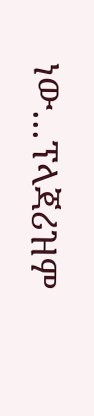ነው…ፕላጃሪዝም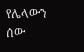የሌላውን ሰው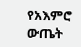የአእምሮ ውጤት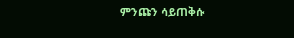ምንጩን ሳይጠቅሱ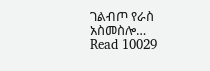ገልብጦ የራስ አስመስሎ…
Read 10029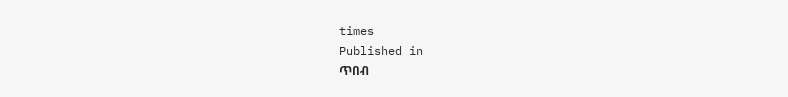times
Published in
ጥበብ